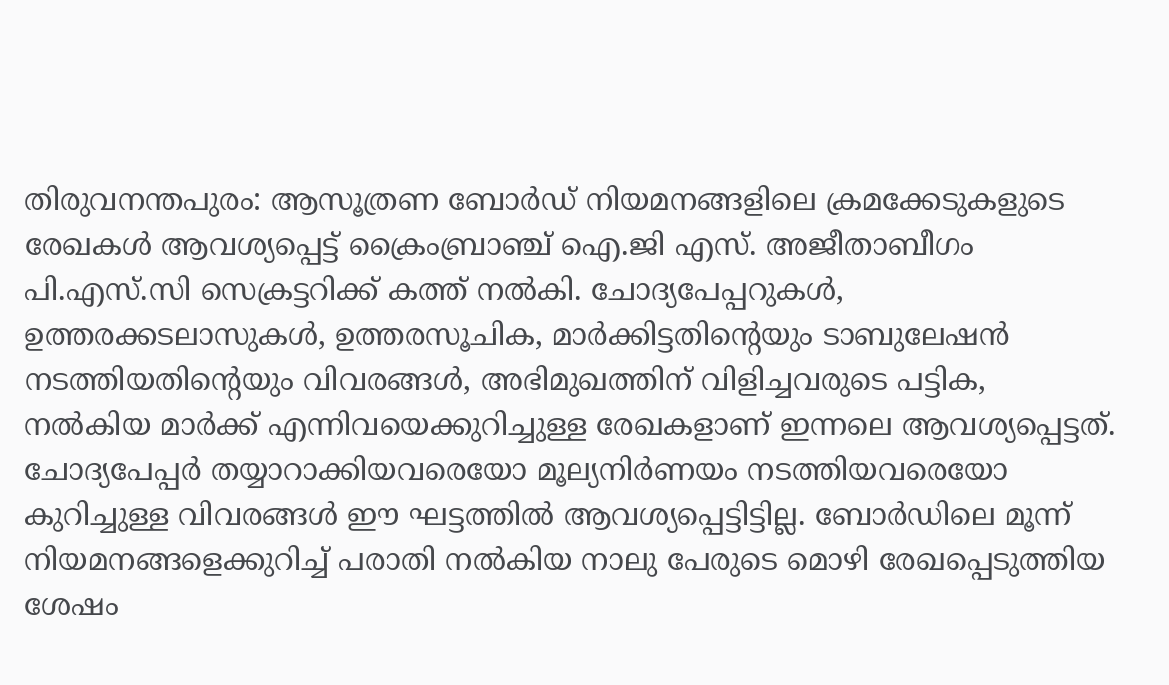തിരുവനന്തപുരം: ആസൂത്രണ ബോർഡ് നിയമനങ്ങളിലെ ക്രമക്കേടുകളുടെ രേഖകൾ ആവശ്യപ്പെട്ട് ക്രൈംബ്രാഞ്ച് ഐ.ജി എസ്. അജീതാബീഗം പി.എസ്.സി സെക്രട്ടറിക്ക് കത്ത് നൽകി. ചോദ്യപേപ്പറുകൾ, ഉത്തരക്കടലാസുകൾ, ഉത്തരസൂചിക, മാർക്കിട്ടതിന്റെയും ടാബുലേഷൻ നടത്തിയതിന്റെയും വിവരങ്ങൾ, അഭിമുഖത്തിന് വിളിച്ചവരുടെ പട്ടിക, നൽകിയ മാർക്ക് എന്നിവയെക്കുറിച്ചുള്ള രേഖകളാണ് ഇന്നലെ ആവശ്യപ്പെട്ടത്.
ചോദ്യപേപ്പർ തയ്യാറാക്കിയവരെയോ മൂല്യനിർണയം നടത്തിയവരെയോ കുറിച്ചുള്ള വിവരങ്ങൾ ഈ ഘട്ടത്തിൽ ആവശ്യപ്പെട്ടിട്ടില്ല. ബോർഡിലെ മൂന്ന് നിയമനങ്ങളെക്കുറിച്ച് പരാതി നൽകിയ നാലു പേരുടെ മൊഴി രേഖപ്പെടുത്തിയ ശേഷം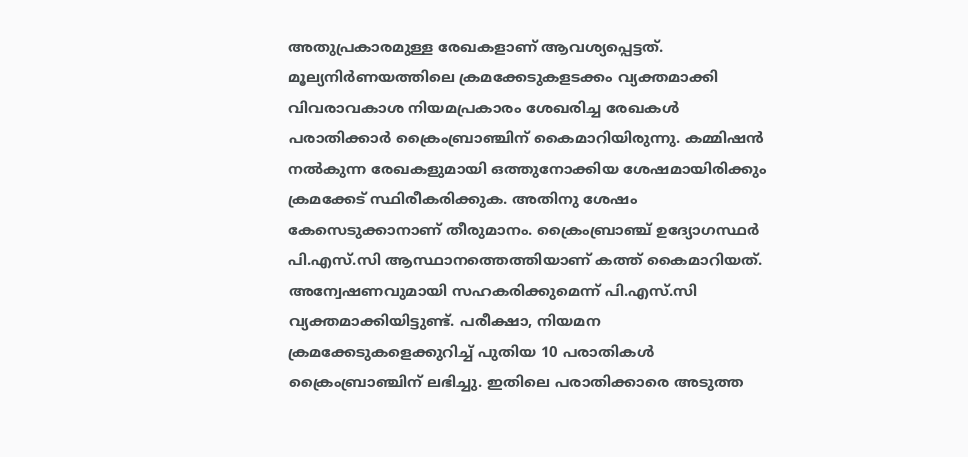അതുപ്രകാരമുള്ള രേഖകളാണ് ആവശ്യപ്പെട്ടത്. മൂല്യനിർണയത്തിലെ ക്രമക്കേടുകളടക്കം വ്യക്തമാക്കി വിവരാവകാശ നിയമപ്രകാരം ശേഖരിച്ച രേഖകൾ പരാതിക്കാർ ക്രൈംബ്രാഞ്ചിന് കൈമാറിയിരുന്നു. കമ്മിഷൻ നൽകുന്ന രേഖകളുമായി ഒത്തുനോക്കിയ ശേഷമായിരിക്കും ക്രമക്കേട് സ്ഥിരീകരിക്കുക. അതിനു ശേഷം കേസെടുക്കാനാണ് തീരുമാനം. ക്രൈംബ്രാഞ്ച് ഉദ്യോഗസ്ഥർ പി.എസ്.സി ആസ്ഥാനത്തെത്തിയാണ് കത്ത് കൈമാറിയത്. അന്വേഷണവുമായി സഹകരിക്കുമെന്ന് പി.എസ്.സി വ്യക്തമാക്കിയിട്ടുണ്ട്. പരീക്ഷാ, നിയമന ക്രമക്കേടുകളെക്കുറിച്ച് പുതിയ 10 പരാതികൾ ക്രൈംബ്രാഞ്ചിന് ലഭിച്ചു. ഇതിലെ പരാതിക്കാരെ അടുത്ത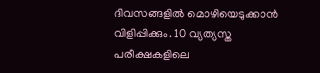ദിവസങ്ങളിൽ മൊഴിയെടുക്കാൻ വിളിപ്പിക്കും. 10 വ്യത്യസ്ത പരീക്ഷകളിലെ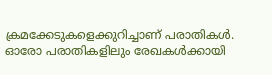ക്രമക്കേടുകളെക്കുറിച്ചാണ് പരാതികൾ. ഓരോ പരാതികളിലും രേഖകൾക്കായി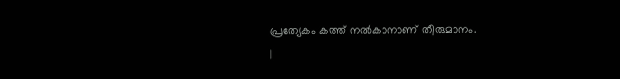പ്രത്യേകം കത്ത് നൽകാനാണ് തീരുമാനം.
|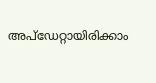അപ്ഡേറ്റായിരിക്കാം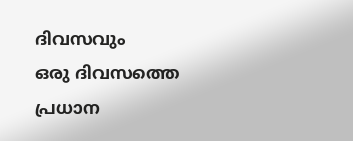ദിവസവും
ഒരു ദിവസത്തെ പ്രധാന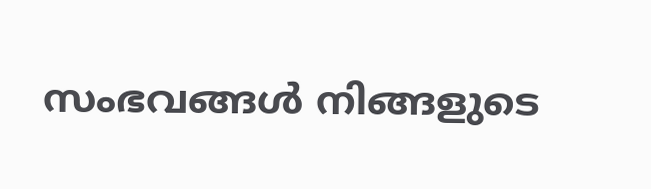സംഭവങ്ങൾ നിങ്ങളുടെ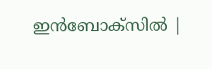ഇൻബോക്സിൽ |